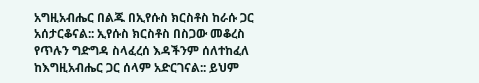አግዚአብሔር በልጁ በኢየሱስ ክርስቶስ ከራሱ ጋር አሰታርቆናል:: ኢየሱስ ክርስቶስ በስጋው መቆረስ የጥሉን ግድግዳ ስላፈረሰ እዳችንም ሰለተከፈለ ከእግዚአብሔር ጋር ሰላም አድርገናል:: ይህም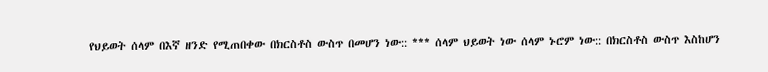የህይወት ሰላም በእኛ ዘንድ የሚጠበቀው በክርስቶስ ውስጥ በመሆን ነው:: *** ሰላም ህይወት ነው ሰላም ኑሮም ነው:: በክርስቶስ ውስጥ እስከሆን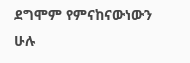ደግሞም የምናከናውነውን ሁሉ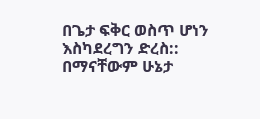በጌታ ፍቅር ወስጥ ሆነን እስካደረግን ድረስ:: በማናቸውም ሁኔታ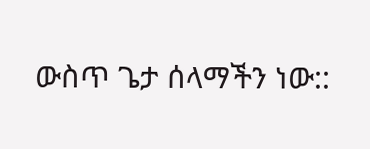ውስጥ ጌታ ሰላማችን ነው::